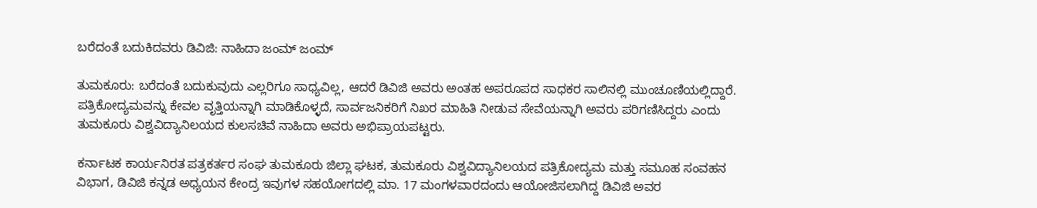ಬರೆದಂತೆ ಬದುಕಿದವರು ಡಿವಿಜಿ: ನಾಹಿದಾ ಜಂಮ್ ಜಂಮ್

ತುಮಕೂರು: ಬರೆದಂತೆ ಬದುಕುವುದು ಎಲ್ಲರಿಗೂ ಸಾಧ್ಯವಿಲ್ಲ, ಆದರೆ ಡಿವಿಜಿ ಅವರು ಅಂತಹ ಅಪರೂಪದ ಸಾಧಕರ ಸಾಲಿನಲ್ಲಿ ಮುಂಚೂಣಿಯಲ್ಲಿದ್ದಾರೆ. ಪತ್ರಿಕೋದ್ಯಮವನ್ನು ಕೇವಲ ವೃತ್ತಿಯನ್ನಾಗಿ ಮಾಡಿಕೊಳ್ಳದೆ, ಸಾರ್ವಜನಿಕರಿಗೆ ನಿಖರ ಮಾಹಿತಿ ನೀಡುವ ಸೇವೆಯನ್ನಾಗಿ ಅವರು ಪರಿಗಣಿಸಿದ್ದರು ಎಂದು ತುಮಕೂರು ವಿಶ್ವವಿದ್ಯಾನಿಲಯದ ಕುಲಸಚಿವೆ ನಾಹಿದಾ ಅವರು ಅಭಿಪ್ರಾಯಪಟ್ಟರು.

ಕರ್ನಾಟಕ ಕಾರ್ಯನಿರತ ಪತ್ರಕರ್ತರ ಸಂಘ ತುಮಕೂರು ಜಿಲ್ಲಾ ಘಟಕ, ತುಮಕೂರು ವಿಶ್ವವಿದ್ಯಾನಿಲಯದ ಪತ್ರಿಕೋದ್ಯಮ ಮತ್ತು ಸಮೂಹ ಸಂವಹನ ವಿಭಾಗ, ಡಿವಿಜಿ ಕನ್ನಡ ಅಧ್ಯಯನ ಕೇಂದ್ರ ಇವುಗಳ ಸಹಯೋಗದಲ್ಲಿ ಮಾ. 17 ಮಂಗಳವಾರದಂದು ಆಯೋಜಿಸಲಾಗಿದ್ದ ಡಿವಿಜಿ ಅವರ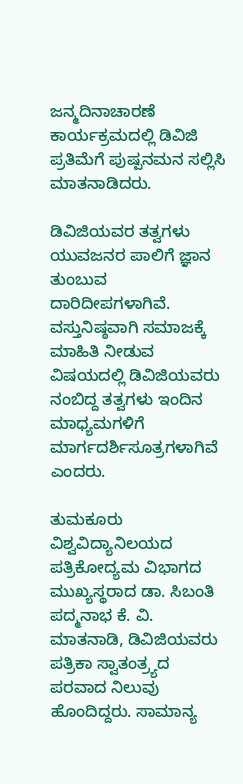ಜನ್ಮದಿನಾಚಾರಣೆ ಕಾರ್ಯಕ್ರಮದಲ್ಲಿ ಡಿವಿಜಿ ಪ್ರತಿಮೆಗೆ ಪುಷ್ಪನಮನ ಸಲ್ಲಿಸಿ ಮಾತನಾಡಿದರು.

ಡಿವಿಜಿಯವರ ತತ್ವಗಳು ಯುವಜನರ ಪಾಲಿಗೆ ಜ್ಞಾನ ತುಂಬುವ ದಾರಿದೀಪಗಳಾಗಿವೆ. ವಸ್ತುನಿಷ್ಠವಾಗಿ ಸಮಾಜಕ್ಕೆ ಮಾಹಿತಿ ನೀಡುವ ವಿಷಯದಲ್ಲಿ ಡಿವಿಜಿಯವರು ನಂಬಿದ್ದ ತತ್ವಗಳು ಇಂದಿನ ಮಾಧ್ಯಮಗಳಿಗೆ ಮಾರ್ಗದರ್ಶಿಸೂತ್ರಗಳಾಗಿವೆ ಎಂದರು.

ತುಮಕೂರು ವಿಶ್ವವಿದ್ಯಾನಿಲಯದ ಪತ್ರಿಕೋದ್ಯಮ ವಿಭಾಗದ ಮುಖ್ಯಸ್ಥರಾದ ಡಾ. ಸಿಬಂತಿ ಪದ್ಮನಾಭ ಕೆ. ವಿ. ಮಾತನಾಡಿ, ಡಿವಿಜಿಯವರು ಪತ್ರಿಕಾ ಸ್ವಾತಂತ್ರ್ಯದ ಪರವಾದ ನಿಲುವು ಹೊಂದಿದ್ದರು. ಸಾಮಾನ್ಯ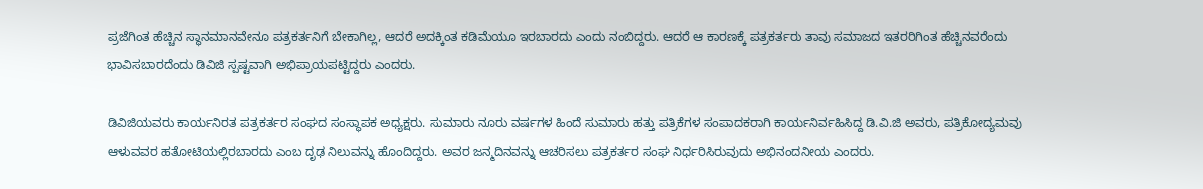ಪ್ರಜೆಗಿಂತ ಹೆಚ್ಚಿನ ಸ್ಥಾನಮಾನವೇನೂ ಪತ್ರಕರ್ತನಿಗೆ ಬೇಕಾಗಿಲ್ಲ, ಆದರೆ ಅದಕ್ಕಿಂತ ಕಡಿಮೆಯೂ ಇರಬಾರದು ಎಂದು ನಂಬಿದ್ದರು. ಆದರೆ ಆ ಕಾರಣಕ್ಕೆ ಪತ್ರಕರ್ತರು ತಾವು ಸಮಾಜದ ಇತರರಿಗಿಂತ ಹೆಚ್ಚಿನವರೆಂದು ಭಾವಿಸಬಾರದೆಂದು ಡಿವಿಜಿ ಸ್ಪಷ್ಟವಾಗಿ ಅಭಿಪ್ರಾಯಪಟ್ಟಿದ್ದರು ಎಂದರು.

ಡಿವಿಜಿಯವರು ಕಾರ್ಯನಿರತ ಪತ್ರಕರ್ತರ ಸಂಘದ ಸಂಸ್ಥಾಪಕ ಅಧ್ಯಕ್ಷರು. ಸುಮಾರು ನೂರು ವರ್ಷಗಳ ಹಿಂದೆ ಸುಮಾರು ಹತ್ತು ಪತ್ರಿಕೆಗಳ ಸಂಪಾದಕರಾಗಿ ಕಾರ್ಯನಿರ್ವಹಿಸಿದ್ದ ಡಿ.ವಿ.ಜಿ ಅವರು, ಪತ್ರಿಕೋದ್ಯಮವು ಆಳುವವರ ಹತೋಟಿಯಲ್ಲಿರಬಾರದು ಎಂಬ ದೃಢ ನಿಲುವನ್ನು ಹೊಂದಿದ್ದರು. ಅವರ ಜನ್ಮದಿನವನ್ನು ಆಚರಿಸಲು ಪತ್ರಕರ್ತರ ಸಂಘ ನಿರ್ಧರಿಸಿರುವುದು ಅಭಿನಂದನೀಯ ಎಂದರು.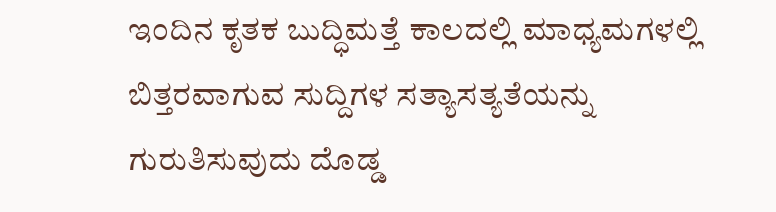ಇಂದಿನ ಕೃತಕ ಬುದ್ಧಿಮತ್ತೆ ಕಾಲದಲ್ಲಿ ಮಾಧ್ಯಮಗಳಲ್ಲಿ ಬಿತ್ತರವಾಗುವ ಸುದ್ದಿಗಳ ಸತ್ಯಾಸತ್ಯತೆಯನ್ನು ಗುರುತಿಸುವುದು ದೊಡ್ಡ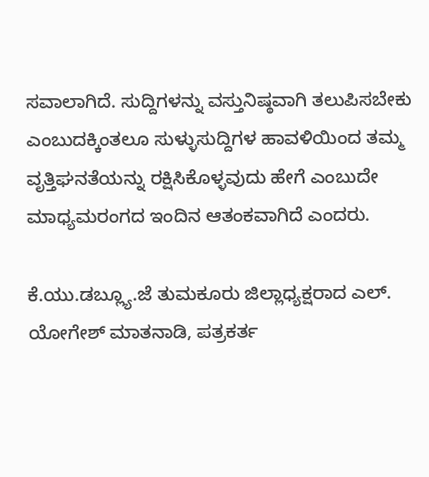ಸವಾಲಾಗಿದೆ. ಸುದ್ದಿಗಳನ್ನು ವಸ್ತುನಿಷ್ಠವಾಗಿ ತಲುಪಿಸಬೇಕು ಎಂಬುದಕ್ಕಿಂತಲೂ ಸುಳ್ಳುಸುದ್ದಿಗಳ ಹಾವಳಿಯಿಂದ ತಮ್ಮ ವೃತ್ತಿಘನತೆಯನ್ನು ರಕ್ಷಿಸಿಕೊಳ್ಳವುದು ಹೇಗೆ ಎಂಬುದೇ ಮಾಧ್ಯಮರಂಗದ ಇಂದಿನ ಆತಂಕವಾಗಿದೆ ಎಂದರು.

ಕೆ.ಯು.ಡಬ್ಲ್ಯೂ.ಜೆ ತುಮಕೂರು ಜಿಲ್ಲಾಧ್ಯಕ್ಷರಾದ ಎಲ್. ಯೋಗೇಶ್ ಮಾತನಾಡಿ, ಪತ್ರಕರ್ತ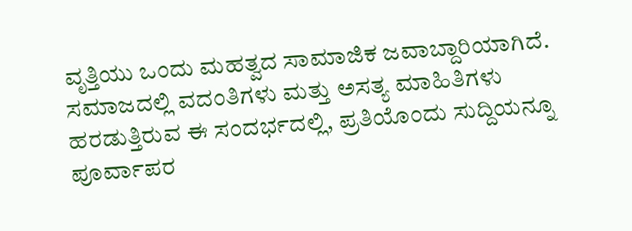ವೃತ್ತಿಯು ಒಂದು ಮಹತ್ವದ ಸಾಮಾಜಿಕ ಜವಾಬ್ದಾರಿಯಾಗಿದೆ. ಸಮಾಜದಲ್ಲಿ ವದಂತಿಗಳು ಮತ್ತು ಅಸತ್ಯ ಮಾಹಿತಿಗಳು ಹರಡುತ್ತಿರುವ ಈ ಸಂದರ್ಭದಲ್ಲಿ, ಪ್ರತಿಯೊಂದು ಸುದ್ದಿಯನ್ನೂ ಪೂರ್ವಾಪರ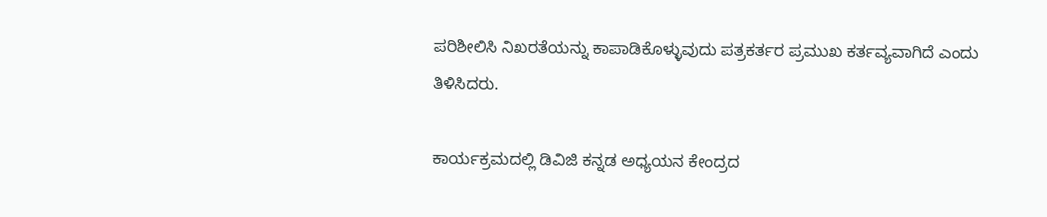ಪರಿಶೀಲಿಸಿ ನಿಖರತೆಯನ್ನು ಕಾಪಾಡಿಕೊಳ್ಳುವುದು ಪತ್ರಕರ್ತರ ಪ್ರಮುಖ ಕರ್ತವ್ಯವಾಗಿದೆ ಎಂದು ತಿಳಿಸಿದರು.

ಕಾರ್ಯಕ್ರಮದಲ್ಲಿ ಡಿವಿಜಿ ಕನ್ನಡ ಅಧ್ಯಯನ ಕೇಂದ್ರದ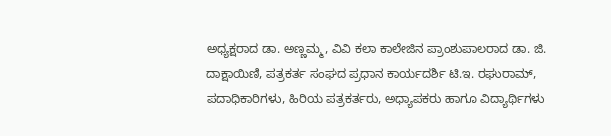ಅಧ್ಯಕ್ಷರಾದ ಡಾ. ಅಣ್ಣಮ್ಮ, ವಿವಿ ಕಲಾ ಕಾಲೇಜಿನ ಪ್ರಾಂಶುಪಾಲರಾದ ಡಾ. ಜಿ. ದಾಕ್ಷಾಯಿಣಿ, ಪತ್ರಕರ್ತ ಸಂಘದ ಪ್ರಧಾನ ಕಾರ್ಯದರ್ಶಿ ಟಿ.ಇ. ರಘುರಾಮ್, ಪದಾಧಿಕಾರಿಗಳು, ಹಿರಿಯ ಪತ್ರಕರ್ತರು, ಅಧ್ಯಾಪಕರು ಹಾಗೂ ವಿದ್ಯಾರ್ಥಿಗಳು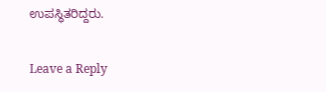ಉಪಸ್ಥಿತರಿದ್ದರು.

Leave a Reply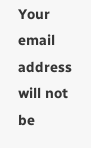Your email address will not be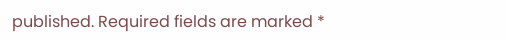published. Required fields are marked *